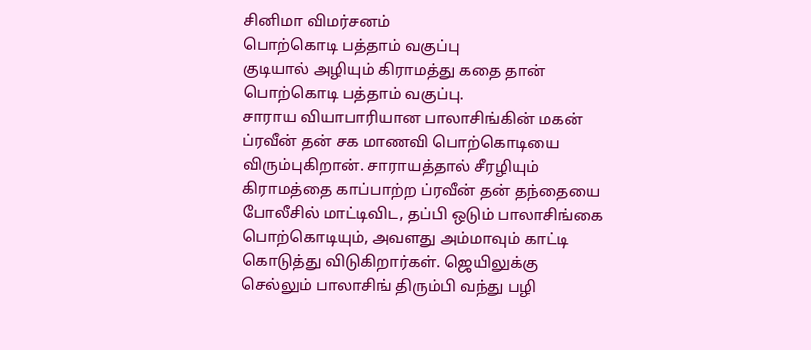சினிமா விமர்சனம்
பொற்கொடி பத்தாம் வகுப்பு
குடியால் அழியும் கிராமத்து கதை தான் பொற்கொடி பத்தாம் வகுப்பு.
சாராய வியாபாரியான பாலாசிங்கின் மகன் ப்ரவீன் தன் சக மாணவி பொற்கொடியை விரும்புகிறான். சாராயத்தால் சீரழியும் கிராமத்தை காப்பாற்ற ப்ரவீன் தன் தந்தையை போலீசில் மாட்டிவிட, தப்பி ஒடும் பாலாசிங்கை பொற்கொடியும், அவளது அம்மாவும் காட்டி கொடுத்து விடுகிறார்கள். ஜெயிலுக்கு செல்லும் பாலாசிங் திரும்பி வந்து பழி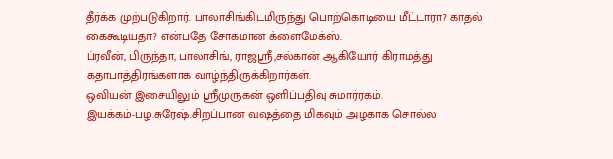தீர்க்க முற்படுகிறார். பாலாசிங்கிடமிருந்து பொற்கொடியை மீட்டாரா? காதல் கைகூடியதா? என்பதே சோகமான க்ளைமேக்ஸ்.
ப்ரவீன், பிருந்தா, பாலாசிங், ராஜஸ்ரீ,சல்கான் ஆகியோர் கிராமத்து கதாபாத்திரங்களாக வாழ்ந்திருக்கிறார்கள்.
ஒவியன் இசையிலும் ஸ்ரீமுருகன் ஒளிப்பதிவு சுமார்ரகம்.
இயக்கம்-பழ.சுரேஷ்.சிறப்பான வஷத்தை மிகவும் அழகாக சொல்ல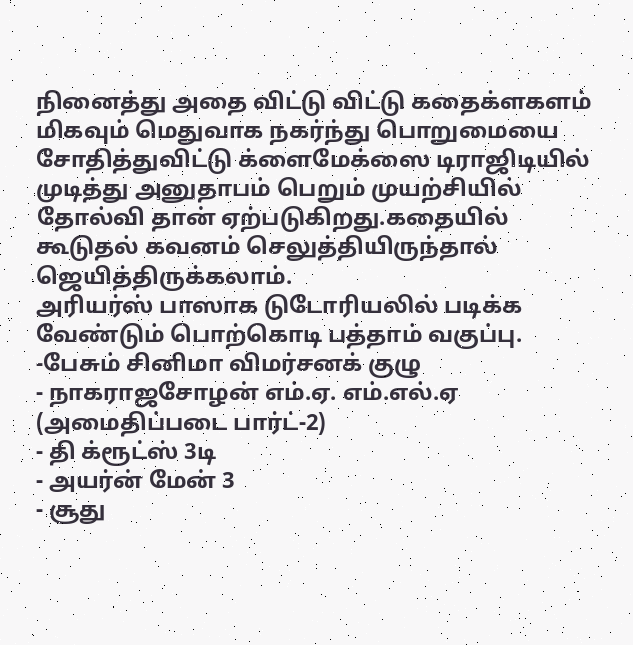நினைத்து அதை விட்டு விட்டு கதைக்ளகளம் மிகவும் மெதுவாக நகர்ந்து பொறுமையை சோதித்துவிட்டு க்ளைமேக்ஸை டிராஜிடியில் முடித்து அனுதாபம் பெறும் முயற்சியில் தோல்வி தான் ஏற்படுகிறது.கதையில் கூடுதல் கவனம் செலுத்தியிருந்தால் ஜெயித்திருக்கலாம்.
அரியர்ஸ் பாஸாக டுடோரியலில் படிக்க வேண்டும் பொற்கொடி பத்தாம் வகுப்பு.
-பேசும் சினிமா விமர்சனக் குழு
- நாகராஜசோழன் எம்.ஏ. எம்.எல்.ஏ (அமைதிப்படை பார்ட்-2)
- தி க்ரூட்ஸ் 3டி
- அயர்ன் மேன் 3
- சூது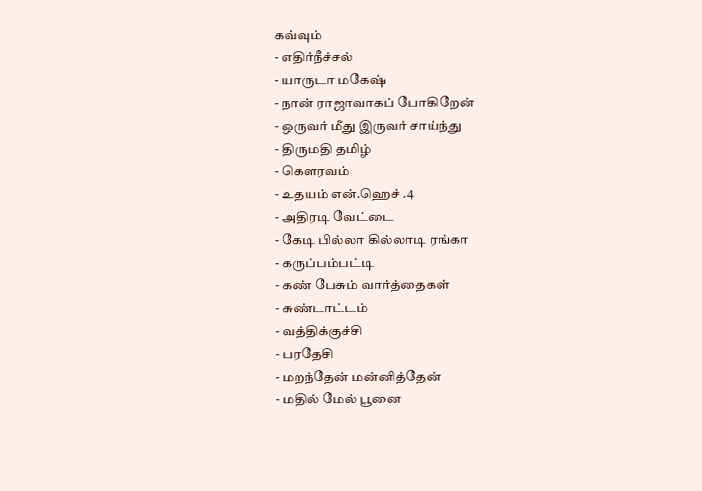கவ்வும்
- எதிர்நீச்சல்
- யாருடா மகேஷ்
- நான் ராஜாவாகப் போகிறேன்
- ஒருவர் மீது இருவர் சாய்ந்து
- திருமதி தமிழ்
- கௌரவம்
- உதயம் என்.ஹெச் .4
- அதிரடி வேட்டை
- கேடி பில்லா கில்லாடி ரங்கா
- கருப்பம்பட்டி
- கண் பேசும் வார்த்தைகள்
- சுண்டாட்டம்
- வத்திக்குச்சி
- பரதேசி
- மறந்தேன் மன்னித்தேன்
- மதில் மேல் பூனை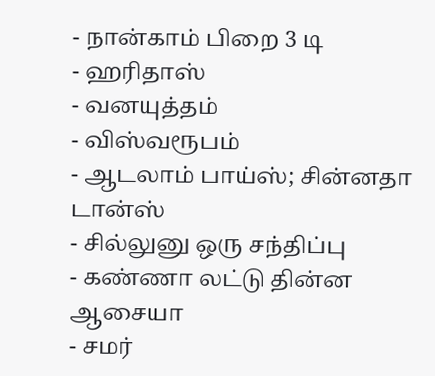- நான்காம் பிறை 3 டி
- ஹரிதாஸ்
- வனயுத்தம்
- விஸ்வரூபம்
- ஆடலாம் பாய்ஸ்; சின்னதா டான்ஸ்
- சில்லுனு ஒரு சந்திப்பு
- கண்ணா லட்டு தின்ன ஆசையா
- சமர்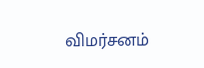விமர்சனம்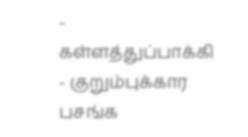- கள்ளத்துப்பாக்கி
- குறும்புக்கார பசங்க